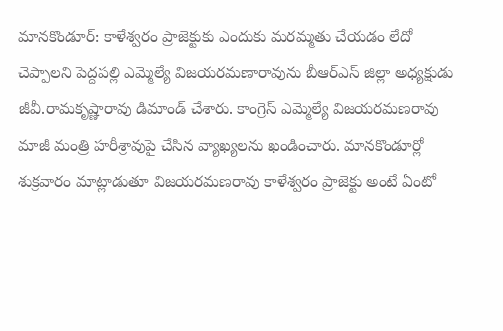మానకొండూర్: కాళేశ్వరం ప్రాజెక్టుకు ఎందుకు మరమ్మతు చేయడం లేదో చెప్పాలని పెద్దపల్లి ఎమ్మెల్యే విజయరమణారావును బీఆర్ఎస్ జిల్లా అధ్యక్షుడు జీవీ.రామకృష్ణారావు డిమాండ్ చేశారు. కాంగ్రెస్ ఎమ్మెల్యే విజయరమణరావు మాజీ మంత్రి హరీశ్రావుపై చేసిన వ్యాఖ్యలను ఖండించారు. మానకొండూర్లో శుక్రవారం మాట్లాడుతూ విజయరమణరావు కాళేశ్వరం ప్రాజెక్టు అంటే ఏంటో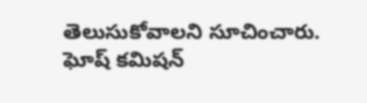తెలుసుకోవాలని సూచించారు. ఘోష్ కమిషన్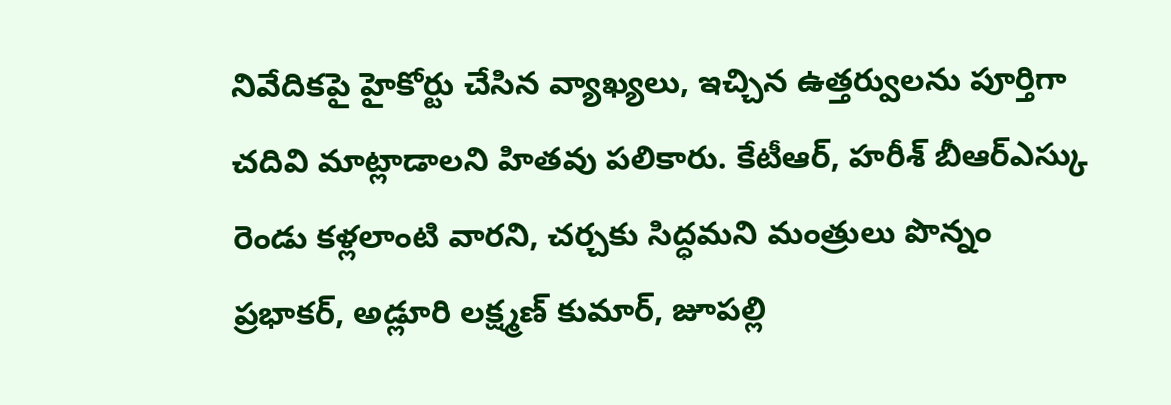నివేదికపై హైకోర్టు చేసిన వ్యాఖ్యలు, ఇచ్చిన ఉత్తర్వులను పూర్తిగా చదివి మాట్లాడాలని హితవు పలికారు. కేటీఆర్, హరీశ్ బీఆర్ఎస్కు రెండు కళ్లలాంటి వారని, చర్చకు సిద్ధమని మంత్రులు పొన్నం ప్రభాకర్, అడ్లూరి లక్ష్మణ్ కుమార్, జూపల్లి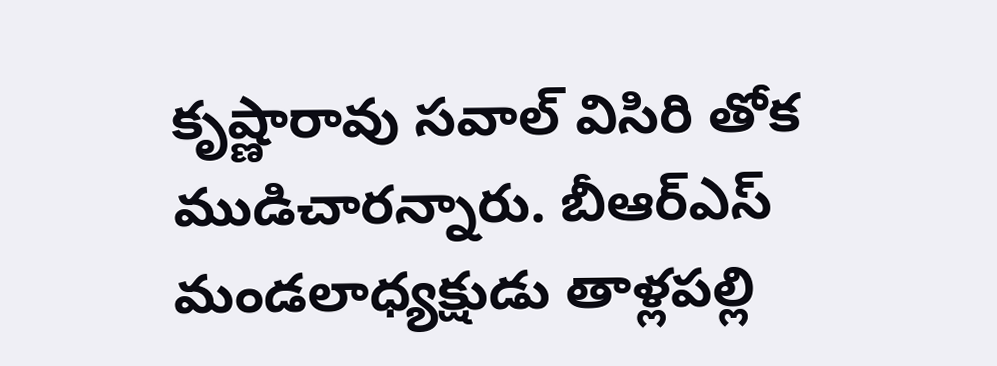కృష్ణారావు సవాల్ విసిరి తోక ముడిచారన్నారు. బీఆర్ఎస్ మండలాధ్యక్షుడు తాళ్లపల్లి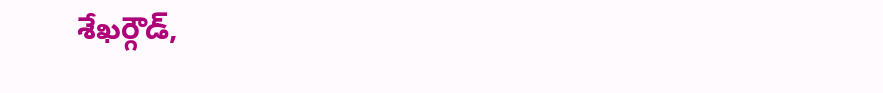శేఖర్గౌడ్,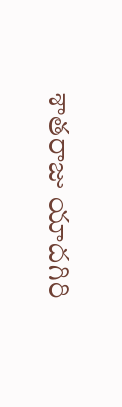శాతరాజు యాదగిరి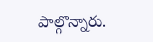పాల్గొన్నారు.